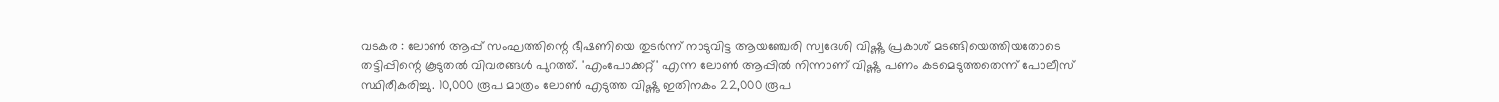വടകര : ലോൺ ആപ്പ് സംഘത്തിന്റെ ഭീഷണിയെ തുടർന്ന് നാടുവിട്ട ആയഞ്ചേരി സ്വദേശി വിഷ്ണു പ്രകാശ് മടങ്ങിയെത്തിയതോടെ തട്ടിപ്പിന്റെ കൂടുതൽ വിവരങ്ങൾ പുറത്ത്. 'എംപോക്കറ്റ്' എന്ന ലോൺ ആപ്പിൽ നിന്നാണ് വിഷ്ണു പണം കടമെടുത്തതെന്ന് പോലീസ് സ്ഥിരീകരിച്ചു. 10,000 രൂപ മാത്രം ലോൺ എടുത്ത വിഷ്ണു ഇതിനകം 22,000 രൂപ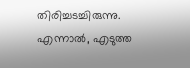തിരിച്ചടച്ചിരുന്നു. എന്നാൽ, എടുത്ത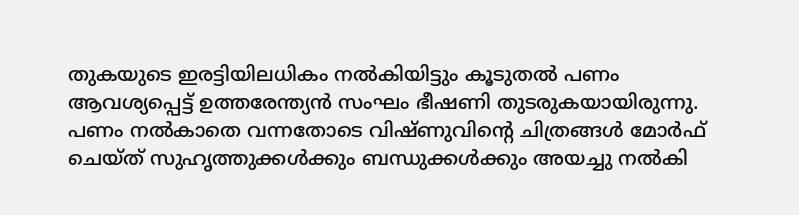തുകയുടെ ഇരട്ടിയിലധികം നൽകിയിട്ടും കൂടുതൽ പണം ആവശ്യപ്പെട്ട് ഉത്തരേന്ത്യൻ സംഘം ഭീഷണി തുടരുകയായിരുന്നു.
പണം നൽകാതെ വന്നതോടെ വിഷ്ണുവിന്റെ ചിത്രങ്ങൾ മോർഫ് ചെയ്ത് സുഹൃത്തുക്കൾക്കും ബന്ധുക്കൾക്കും അയച്ചു നൽകി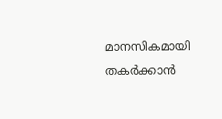മാനസികമായി തകർക്കാൻ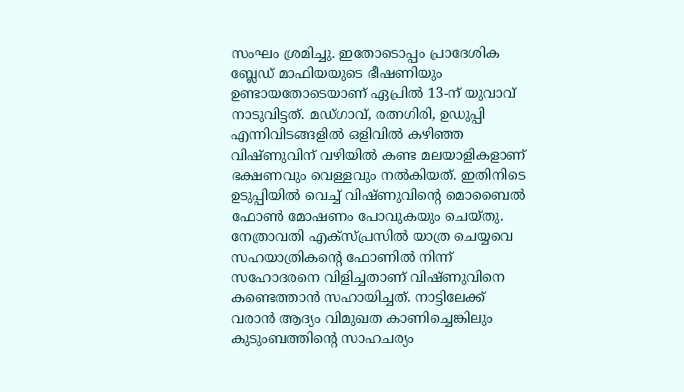സംഘം ശ്രമിച്ചു. ഇതോടൊപ്പം പ്രാദേശിക ബ്ലേഡ് മാഫിയയുടെ ഭീഷണിയും ഉണ്ടായതോടെയാണ് ഏപ്രിൽ 13-ന് യുവാവ് നാടുവിട്ടത്. മഡ്ഗാവ്, രത്നഗിരി, ഉഡുപ്പി എന്നിവിടങ്ങളിൽ ഒളിവിൽ കഴിഞ്ഞ വിഷ്ണുവിന് വഴിയിൽ കണ്ട മലയാളികളാണ് ഭക്ഷണവും വെള്ളവും നൽകിയത്. ഇതിനിടെ ഉടുപ്പിയിൽ വെച്ച് വിഷ്ണുവിന്റെ മൊബൈൽ ഫോൺ മോഷണം പോവുകയും ചെയ്തു.
നേത്രാവതി എക്സ്പ്രസിൽ യാത്ര ചെയ്യവെ സഹയാത്രികന്റെ ഫോണിൽ നിന്ന് സഹോദരനെ വിളിച്ചതാണ് വിഷ്ണുവിനെ കണ്ടെത്താൻ സഹായിച്ചത്. നാട്ടിലേക്ക് വരാൻ ആദ്യം വിമുഖത കാണിച്ചെങ്കിലും കുടുംബത്തിന്റെ സാഹചര്യം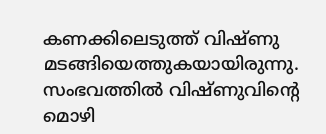കണക്കിലെടുത്ത് വിഷ്ണു മടങ്ങിയെത്തുകയായിരുന്നു. സംഭവത്തിൽ വിഷ്ണുവിന്റെ മൊഴി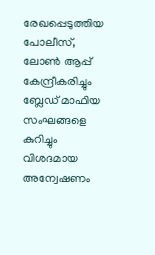രേഖപ്പെടുത്തിയ പോലീസ്, ലോൺ ആപ്പ് കേന്ദ്രീകരിച്ചും ബ്ലേഡ് മാഫിയ സംഘങ്ങളെ കുറിച്ചും വിശദമായ അന്വേഷണം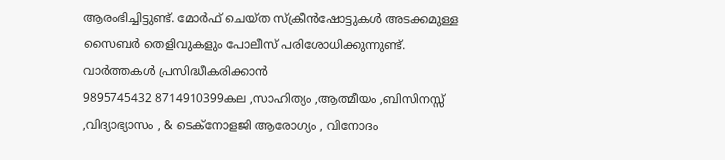ആരംഭിച്ചിട്ടുണ്ട്. മോർഫ് ചെയ്ത സ്ക്രീൻഷോട്ടുകൾ അടക്കമുള്ള സൈബർ തെളിവുകളും പോലീസ് പരിശോധിക്കുന്നുണ്ട്.
വാർത്തകൾ പ്രസിദ്ധീകരിക്കാൻ
9895745432 8714910399കല ,സാഹിത്യം ,ആത്മീയം ,ബിസിനസ്സ് ,വിദ്യാഭ്യാസം , & ടെക്നോളജി ആരോഗ്യം , വിനോദം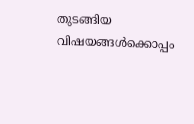തുടങ്ങിയ വിഷയങ്ങൾക്കൊപ്പം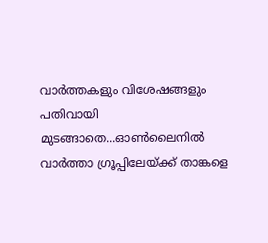വാർത്തകളും വിശേഷങ്ങളും പതിവായി മുടങ്ങാതെ...ഓൺലൈനിൽ വാർത്താ ഗ്രൂപ്പിലേയ്ക്ക് താങ്കളെ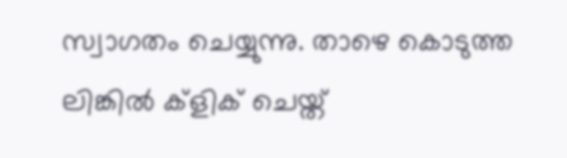സ്വാഗതം ചെയ്യുന്നു. താഴെ കൊടുത്ത ലിങ്കിൽ ക്ളിക് ചെയ്ത്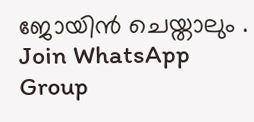ജോയിൻ ചെയ്താലും .
Join WhatsApp Group